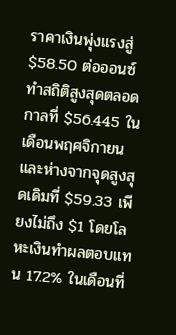ราคาเงินพุ่งแรงสู่ $58.50 ต่อออนซ์ ทำสถิติสูงสุดตลอดกาลที่ $56.445 ในเดือนพฤศจิกายน และห่างจากจุดสูงสุดเดิมที่ $59.33 เพียงไม่ถึง $1 โดยโลหะเงินทำผลตอบแทน 17.2% ในเดือนที่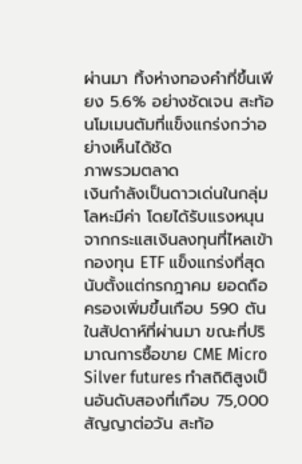ผ่านมา ทิ้งห่างทองคำที่ขึ้นเพียง 5.6% อย่างชัดเจน สะท้อนโมเมนตัมที่แข็งแกร่งกว่าอย่างเห็นได้ชัด
ภาพรวมตลาด
เงินกำลังเป็นดาวเด่นในกลุ่มโลหะมีค่า โดยได้รับแรงหนุนจากกระแสเงินลงทุนที่ไหลเข้ากองทุน ETF แข็งแกร่งที่สุดนับตั้งแต่กรกฎาคม ยอดถือครองเพิ่มขึ้นเกือบ 590 ตันในสัปดาห์ที่ผ่านมา ขณะที่ปริมาณการซื้อขาย CME Micro Silver futures ทำสถิติสูงเป็นอันดับสองที่เกือบ 75,000 สัญญาต่อวัน สะท้อ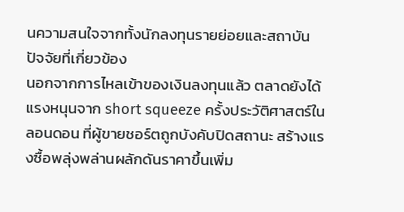นความสนใจจากทั้งนักลงทุนรายย่อยและสถาบัน
ปัจจัยที่เกี่ยวข้อง
นอกจากการไหลเข้าของเงินลงทุนแล้ว ตลาดยังได้แรงหนุนจาก short squeeze ครั้งประวัติศาสตร์ในลอนดอน ที่ผู้ขายชอร์ตถูกบังคับปิดสถานะ สร้างแรงซื้อพลุ่งพล่านผลักดันราคาขึ้นเพิ่ม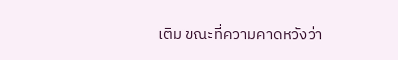เติม ขณะที่ความคาดหวังว่า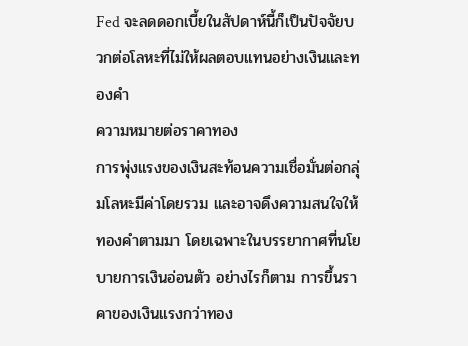Fed จะลดดอกเบี้ยในสัปดาห์นี้ก็เป็นปัจจัยบวกต่อโลหะที่ไม่ให้ผลตอบแทนอย่างเงินและทองคำ
ความหมายต่อราคาทอง
การพุ่งแรงของเงินสะท้อนความเชื่อมั่นต่อกลุ่มโลหะมีค่าโดยรวม และอาจดึงความสนใจให้ทองคำตามมา โดยเฉพาะในบรรยากาศที่นโยบายการเงินอ่อนตัว อย่างไรก็ตาม การขึ้นราคาของเงินแรงกว่าทอง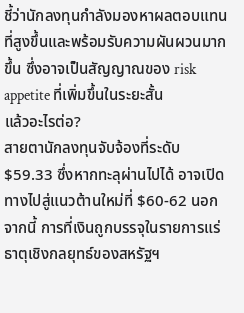ชี้ว่านักลงทุนกำลังมองหาผลตอบแทนที่สูงขึ้นและพร้อมรับความผันผวนมากขึ้น ซึ่งอาจเป็นสัญญาณของ risk appetite ที่เพิ่มขึ้นในระยะสั้น
แล้วอะไรต่อ?
สายตานักลงทุนจับจ้องที่ระดับ $59.33 ซึ่งหากทะลุผ่านไปได้ อาจเปิดทางไปสู่แนวต้านใหม่ที่ $60-62 นอกจากนี้ การที่เงินถูกบรรจุในรายการแร่ธาตุเชิงกลยุทธ์ของสหรัฐฯ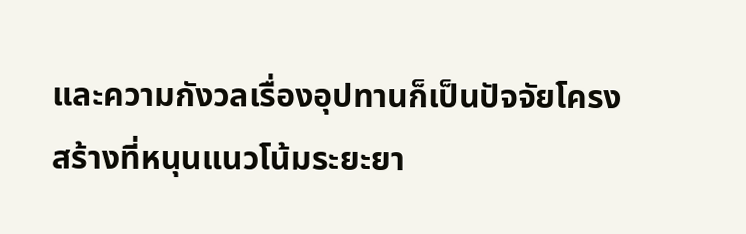และความกังวลเรื่องอุปทานก็เป็นปัจจัยโครงสร้างที่หนุนแนวโน้มระยะยา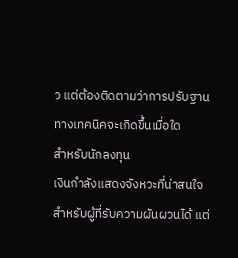ว แต่ต้องติดตามว่าการปรับฐานทางเทคนิคจะเกิดขึ้นเมื่อใด
สำหรับนักลงทุน
เงินกำลังแสดงจังหวะที่น่าสนใจสำหรับผู้ที่รับความผันผวนได้ แต่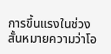การขึ้นแรงในช่วงสั้นหมายความว่าโอ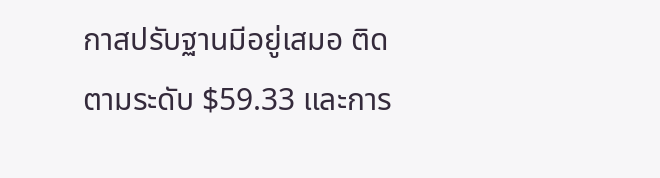กาสปรับฐานมีอยู่เสมอ ติดตามระดับ $59.33 และการ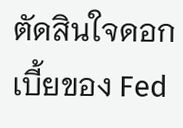ตัดสินใจดอกเบี้ยของ Fed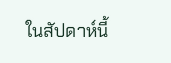ในสัปดาห์นี้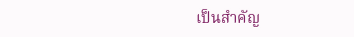เป็นสำคัญ